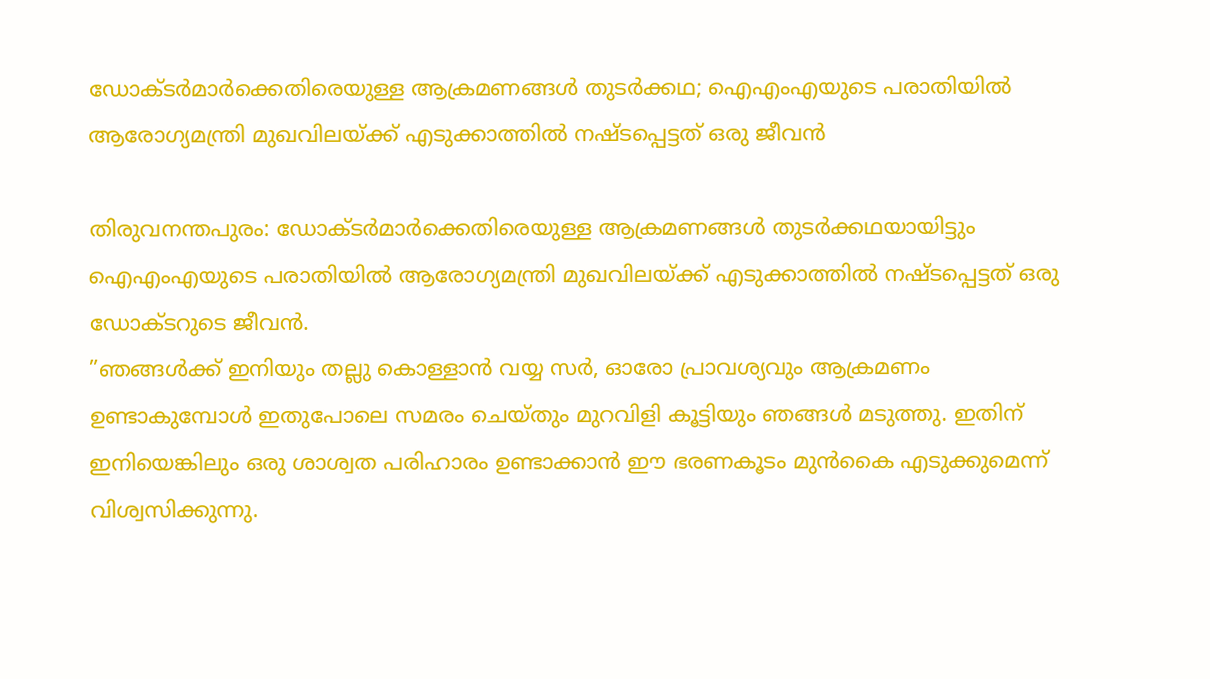ഡോക്ടര്‍മാര്‍ക്കെതിരെയുള്ള ആക്രമണങ്ങള്‍ തുടര്‍ക്കഥ; ഐഎംഎയുടെ പരാതിയില്‍ ആരോഗ്യമന്ത്രി മുഖവിലയ്ക്ക് എടുക്കാത്തില്‍ നഷ്ടപ്പെട്ടത് ഒരു ജീവന്‍

തിരുവനന്തപുരം: ഡോക്ടര്‍മാര്‍ക്കെതിരെയുള്ള ആക്രമണങ്ങള്‍ തുടര്‍ക്കഥയായിട്ടും ഐഎംഎയുടെ പരാതിയില്‍ ആരോഗ്യമന്ത്രി മുഖവിലയ്ക്ക് എടുക്കാത്തില്‍ നഷ്ടപ്പെട്ടത് ഒരു ഡോക്ടറുടെ ജീവന്‍.
”ഞങ്ങള്‍ക്ക് ഇനിയും തല്ലു കൊള്ളാന്‍ വയ്യ സര്‍, ഓരോ പ്രാവശ്യവും ആക്രമണം ഉണ്ടാകുമ്പോള്‍ ഇതുപോലെ സമരം ചെയ്തും മുറവിളി കൂട്ടിയും ഞങ്ങള്‍ മടുത്തു. ഇതിന് ഇനിയെങ്കിലും ഒരു ശാശ്വത പരിഹാരം ഉണ്ടാക്കാന്‍ ഈ ഭരണകൂടം മുന്‍കൈ എടുക്കുമെന്ന് വിശ്വസിക്കുന്നു.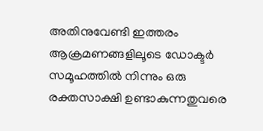അതിനുവേണ്ടി ഇത്തരം ആക്രമണങ്ങളിലൂടെ ഡോക്ടര്‍ സമൂഹത്തില്‍ നിന്നും ഒരു രക്തസാക്ഷി ഉണ്ടാകുന്നതുവരെ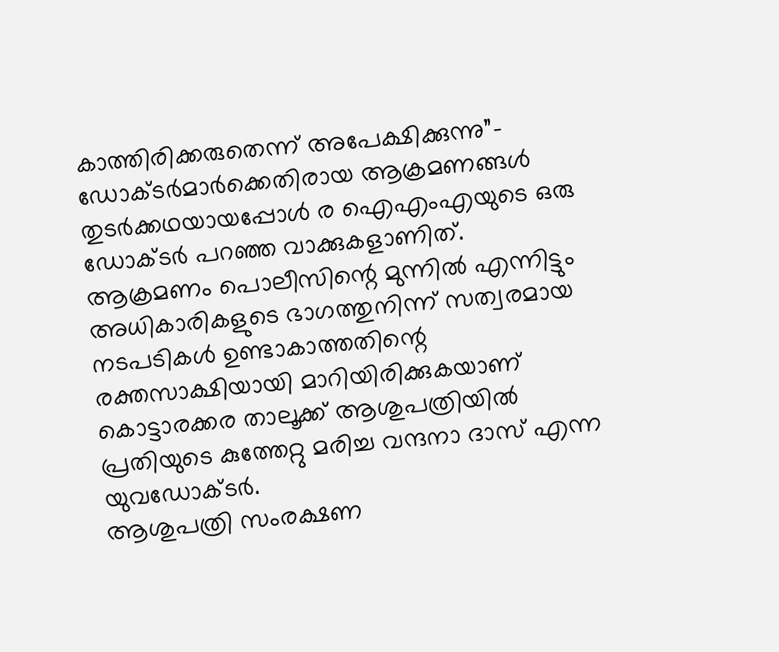കാത്തിരിക്കരുതെന്ന് അപേക്ഷിക്കുന്നു”- ഡോക്ടര്‍മാര്‍ക്കെതിരായ ആക്രമണങ്ങള്‍ തുടര്‍ക്കഥയായപ്പോള്‍ ര ഐഎംഎയുടെ ഒരു ഡോക്ടര്‍ പറഞ്ഞ വാക്കുകളാണിത്.
ആക്രമണം പൊലീസിന്റെ മുന്നില്‍ എന്നിട്ടും അധികാരികളുടെ ഭാഗത്തുനിന്ന് സത്വരമായ നടപടികള്‍ ഉണ്ടാകാത്തതിന്റെ രക്തസാക്ഷിയായി മാറിയിരിക്കുകയാണ് കൊട്ടാരക്കര താലൂക്ക് ആശുപത്രിയില്‍ പ്രതിയുടെ കുത്തേറ്റു മരിച്ച വന്ദനാ ദാസ് എന്ന യുവഡോക്ടര്‍.
ആശുപത്രി സംരക്ഷണ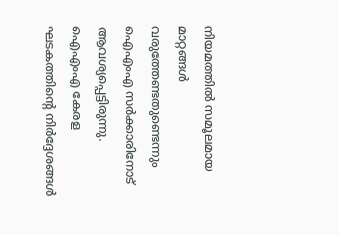നിയമത്തില്‍ സമൂലമായ മാറ്റങ്ങള്‍ വരുത്തേണ്ടതുണ്ടെന്നും ഐഎംഎ സര്‍ക്കാരിനോട് ആവശ്യപ്പെട്ടിരുന്നു.
ഐഎംഎ കേരള ഘടകത്തിന്റെ നിര്‍ദ്ദേശങ്ങള്‍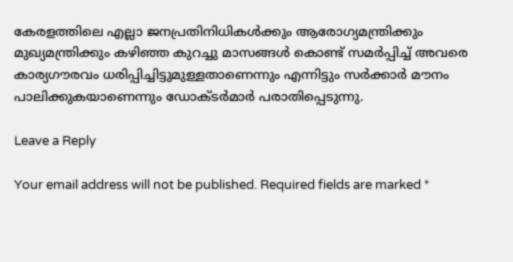കേരളത്തിലെ എല്ലാ ജനപ്രതിനിധികള്‍ക്കും ആരോഗ്യമന്ത്രിക്കും മുഖ്യമന്ത്രിക്കും കഴിഞ്ഞ കുറച്ചു മാസങ്ങള്‍ കൊണ്ട് സമര്‍പ്പിച്ച് അവരെ കാര്യഗൗരവം ധരിപ്പിച്ചിട്ടുമുള്ളതാണെന്നും എന്നിട്ടും സര്‍ക്കാര്‍ മൗനം പാലിക്കുകയാണെന്നും ഡോക്ടര്‍മാര്‍ പരാതിപ്പെടുന്നു.

Leave a Reply

Your email address will not be published. Required fields are marked *